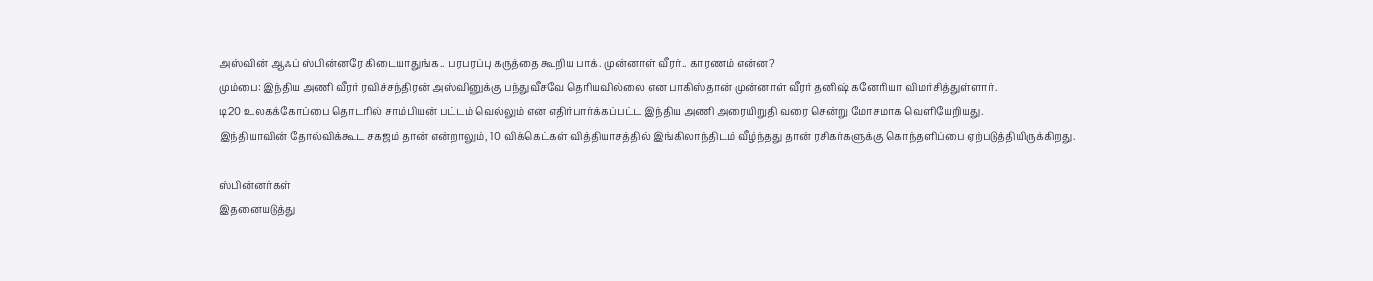அஸ்வின் ஆஃப் ஸ்பின்னரே கிடையாதுங்க.. பரபரப்பு கருத்தை கூறிய பாக். முன்னாள் வீரர்.. காரணம் என்ன?
மும்பை: இந்திய அணி வீரர் ரவிச்சந்திரன் அஸ்வினுக்கு பந்துவீசவே தெரியவில்லை என பாகிஸ்தான் முன்னாள் வீரர் தனிஷ் கனேரியா விமர்சித்துள்ளார்.
டி20 உலகக்கோப்பை தொடரில் சாம்பியன் பட்டம் வெல்லும் என எதிர்பார்க்கப்பட்ட இந்திய அணி அரையிறுதி வரை சென்று மோசமாக வெளியேறியது.
இந்தியாவின் தோல்விக்கூட சகஜம் தான் என்றாலும், 10 விக்கெட்கள் வித்தியாசத்தில் இங்கிலாந்திடம் வீழ்ந்தது தான் ரசிகர்களுக்கு கொந்தளிப்பை ஏற்படுத்தியிருக்கிறது.

ஸ்பின்னர்கள்
இதனையடுத்து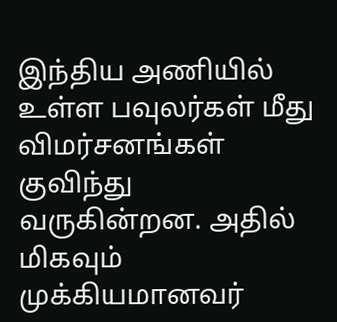இந்திய அணியில் உள்ள பவுலர்கள் மீது விமர்சனங்கள் குவிந்து வருகின்றன. அதில் மிகவும் முக்கியமானவர்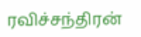ரவிச்சந்திரன்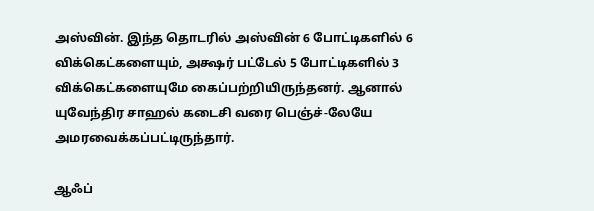அஸ்வின். இந்த தொடரில் அஸ்வின் 6 போட்டிகளில் 6 விக்கெட்களையும், அக்ஷர் பட்டேல் 5 போட்டிகளில் 3 விக்கெட்களையுமே கைப்பற்றியிருந்தனர். ஆனால் யுவேந்திர சாஹல் கடைசி வரை பெஞ்ச்-லேயே அமரவைக்கப்பட்டிருந்தார்.

ஆஃப்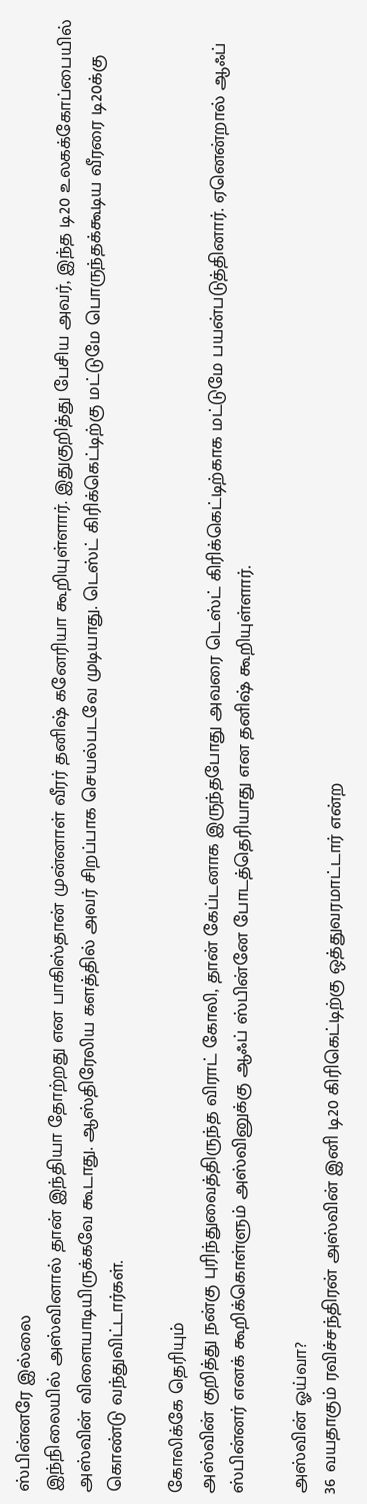ஸ்பின்னரே இல்லை
இந்நிலையில் அஸ்வினால் தான் இந்தியா தோற்றது என பாகிஸ்தான் முன்னாள் வீரர் தனிஷ் கனேரியா கூறியுள்ளார். இதுகுறித்து பேசிய அவர், இந்த டி20 உலகக்கோப்பையில் அஸ்வின் விளையாடியிருக்கவே கூடாது. ஆஸ்திரேலிய களத்தில் அவர் சிறப்பாக செயல்படவே முடியாது. டெஸ்ட் கிரிக்கெட்டிற்கு மட்டுமே பொருந்தக்கூடிய வீரரை டி20க்கு கொண்டு வந்துவிட்டார்கள்.

கோலிக்கே தெரியும்
அஸ்வின் குறித்து நன்கு புரிந்துவைத்திருந்த விராட் கோலி, தான் கேப்டனாக இருந்தபோது அவரை டெஸ்ட் கிரிக்கெட்டிற்காக மட்டுமே பயன்படுத்தினார். ஏனென்றால் ஆஃப் ஸ்பின்னர் எனக் கூறிக்கொள்ளும் அஸ்வினுக்கு ஆஃப் ஸ்பின்னே போடத்தெரியாது என தனிஷ் கூறியுள்ளார்.

அஸ்வின் ஓய்வா?
36 வயதாகும் ரவிச்சந்திரன் அஸ்வின் இனி டி20 கிரிகெட்டிற்கு ஒத்துவரமாட்டார் என்ற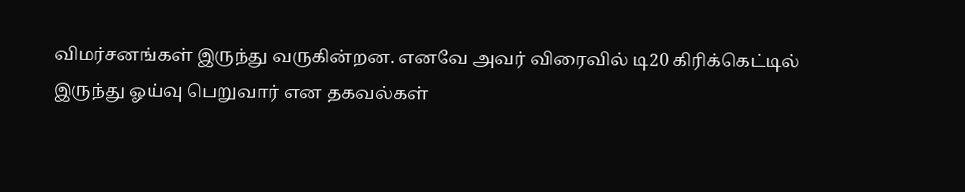விமர்சனங்கள் இருந்து வருகின்றன. எனவே அவர் விரைவில் டி20 கிரிக்கெட்டில் இருந்து ஓய்வு பெறுவார் என தகவல்கள்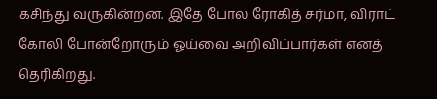கசிந்து வருகின்றன. இதே போல ரோகித் சர்மா, விராட் கோலி போன்றோரும் ஓய்வை அறிவிப்பார்கள் எனத் தெரிகிறது.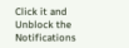Click it and Unblock the Notifications